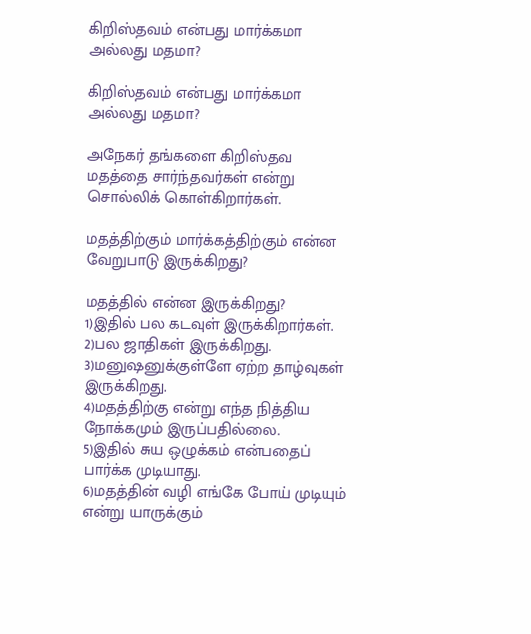கிறிஸ்தவம் என்பது மார்க்கமா அல்லது மதமா?

கிறிஸ்தவம் என்பது மார்க்கமா அல்லது மதமா?

அநேகர் தங்களை கிறிஸ்தவ மதத்தை சார்ந்தவர்கள் என்று சொல்லிக் கொள்கிறார்கள்.

மதத்திற்கும் மார்க்கத்திற்கும் என்ன வேறுபாடு இருக்கிறது?

மதத்தில் என்ன இருக்கிறது?
1)இதில் பல கடவுள் இருக்கிறார்கள்.
2)பல ஜாதிகள் இருக்கிறது.
3)மனுஷனுக்குள்ளே ஏற்ற தாழ்வுகள் இருக்கிறது.
4)மதத்திற்கு என்று எந்த நித்திய நோக்கமும் இருப்பதில்லை.
5)இதில் சுய ஒழுக்கம் என்பதைப் பார்க்க முடியாது.
6)மதத்தின் வழி எங்கே போய் முடியும் என்று யாருக்கும்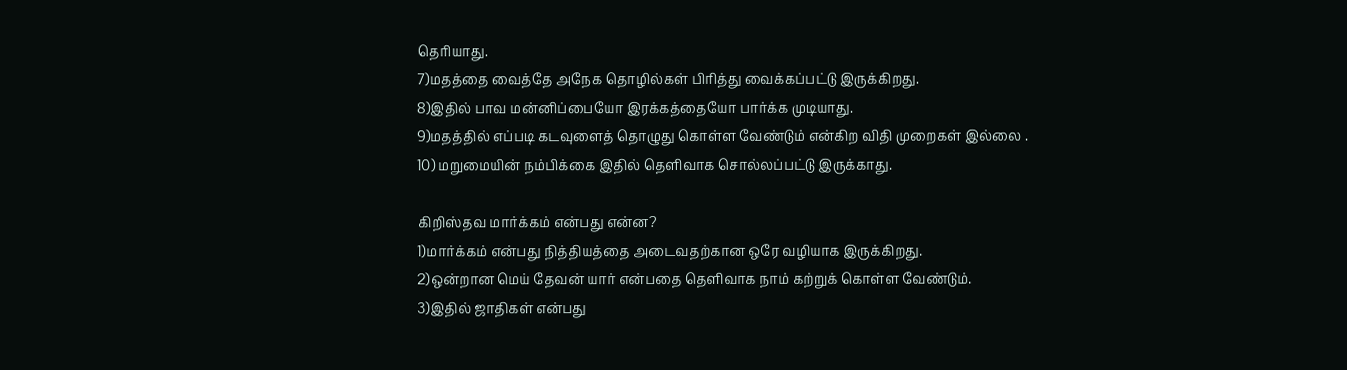தெரியாது.
7)மதத்தை வைத்தே அநேக தொழில்கள் பிரித்து வைக்கப்பட்டு இருக்கிறது.
8)இதில் பாவ மன்னிப்பையோ இரக்கத்தையோ பார்க்க முடியாது.
9)மதத்தில் எப்படி கடவுளைத் தொழுது கொள்ள வேண்டும் என்கிற விதி முறைகள் இல்லை .
10) மறுமையின் நம்பிக்கை இதில் தெளிவாக சொல்லப்பட்டு இருக்காது.

கிறிஸ்தவ மார்க்கம் என்பது என்ன?
1)மார்க்கம் என்பது நித்தியத்தை அடைவதற்கான ஒரே வழியாக இருக்கிறது.
2)ஒன்றான மெய் தேவன் யார் என்பதை தெளிவாக நாம் கற்றுக் கொள்ள வேண்டும்.
3)இதில் ஜாதிகள் என்பது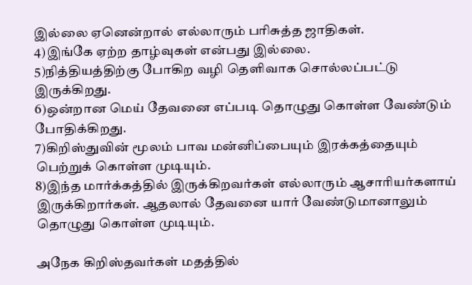இல்லை ஏனென்றால் எல்லாரும் பரிசுத்த ஜாதிகள்.
4)இங்கே ஏற்ற தாழ்வுகள் என்பது இல்லை.
5)நித்தியத்திற்கு போகிற வழி தெளிவாக சொல்லப்பட்டு இருக்கிறது.
6)ஒன்றான மெய் தேவனை எப்படி தொழுது கொள்ள வேண்டும் போதிக்கிறது.
7)கிறிஸ்துவின் மூலம் பாவ மன்னிப்பையும் இரக்கத்தையும் பெற்றுக் கொள்ள முடியும்.
8)இந்த மார்க்கத்தில் இருக்கிறவர்கள் எல்லாரும் ஆசாரியர்களாய் இருக்கிறார்கள். ஆதலால் தேவனை யார் வேண்டுமானாலும் தொழுது கொள்ள முடியும்.

அநேக கிறிஸ்தவர்கள் மதத்தில்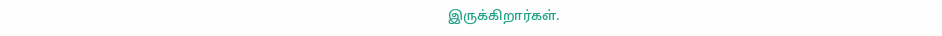இருக்கிறார்கள்.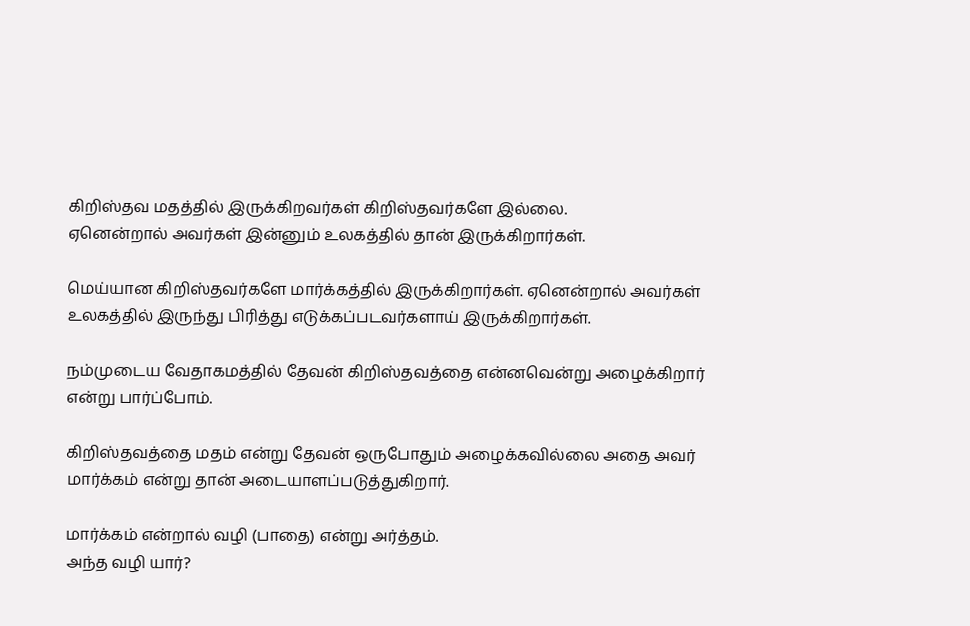கிறிஸ்தவ மதத்தில் இருக்கிறவர்கள் கிறிஸ்தவர்களே இல்லை.
ஏனென்றால் அவர்கள் இன்னும் உலகத்தில் தான் இருக்கிறார்கள்.

மெய்யான கிறிஸ்தவர்களே மார்க்கத்தில் இருக்கிறார்கள். ஏனென்றால் அவர்கள் உலகத்தில் இருந்து பிரித்து எடுக்கப்படவர்களாய் இருக்கிறார்கள்.

நம்முடைய வேதாகமத்தில் தேவன் கிறிஸ்தவத்தை என்னவென்று அழைக்கிறார் என்று பார்ப்போம்.

கிறிஸ்தவத்தை மதம் என்று தேவன் ஒருபோதும் அழைக்கவில்லை அதை அவர் மார்க்கம் என்று தான் அடையாளப்படுத்துகிறார்.

மார்க்கம் என்றால் வழி (பாதை) என்று அர்த்தம்.
அந்த வழி யார்?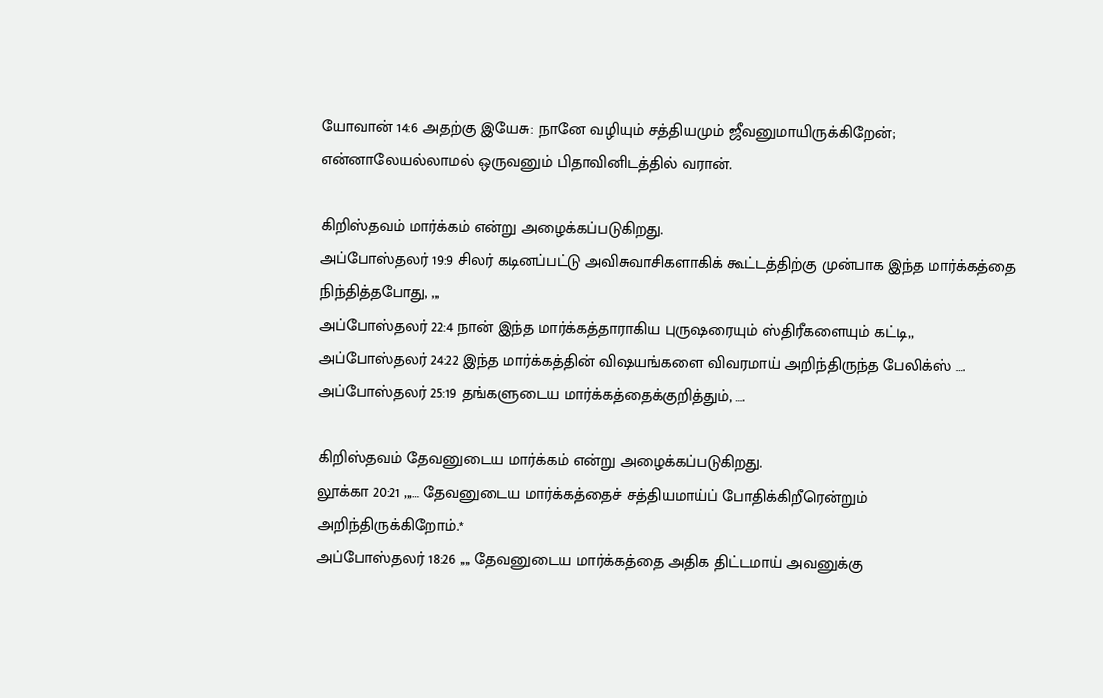யோவான் 14:6 அதற்கு இயேசு: நானே வழியும் சத்தியமும் ஜீவனுமாயிருக்கிறேன்; என்னாலேயல்லாமல் ஒருவனும் பிதாவினிடத்தில் வரான்.

கிறிஸ்தவம் மார்க்கம் என்று அழைக்கப்படுகிறது.
அப்போஸ்தலர் 19:9 சிலர் கடினப்பட்டு அவிசுவாசிகளாகிக் கூட்டத்திற்கு முன்பாக இந்த மார்க்கத்தை நிந்தித்தபோது, ,,,
அப்போஸ்தலர் 22:4 நான் இந்த மார்க்கத்தாராகிய புருஷரையும் ஸ்திரீகளையும் கட்டி,,
அப்போஸ்தலர் 24:22 இந்த மார்க்கத்தின் விஷயங்களை விவரமாய் அறிந்திருந்த பேலிக்ஸ் ….
அப்போஸ்தலர் 25:19 தங்களுடைய மார்க்கத்தைக்குறித்தும், ….

கிறிஸ்தவம் தேவனுடைய மார்க்கம் என்று அழைக்கப்படுகிறது.
லூக்கா 20:21 ,,,… தேவனுடைய மார்க்கத்தைச் சத்தியமாய்ப் போதிக்கிறீரென்றும் அறிந்திருக்கிறோம்.*
அப்போஸ்தலர் 18:26 ,,,, தேவனுடைய மார்க்கத்தை அதிக திட்டமாய் அவனுக்கு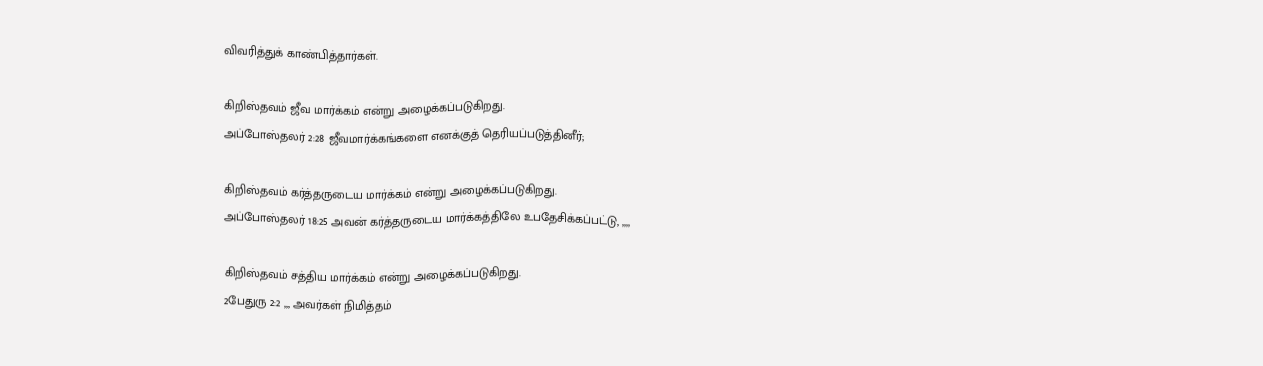விவரித்துக் காண்பித்தார்கள்.

கிறிஸ்தவம் ஜீவ மார்க்கம் என்று அழைக்கப்படுகிறது.
அப்போஸ்தலர் 2:28 ஜீவமார்க்கங்களை எனக்குத் தெரியப்படுத்தினீர்;

கிறிஸ்தவம் கர்த்தருடைய மார்க்கம் என்று அழைக்கப்படுகிறது.
அப்போஸ்தலர் 18:25 அவன் கர்த்தருடைய மார்க்கத்திலே உபதேசிக்கப்பட்டு, ,,,,

கிறிஸ்தவம் சத்திய மார்க்கம் என்று அழைக்கப்படுகிறது.
2பேதுரு 2:2 ,,, அவர்கள் நிமித்தம்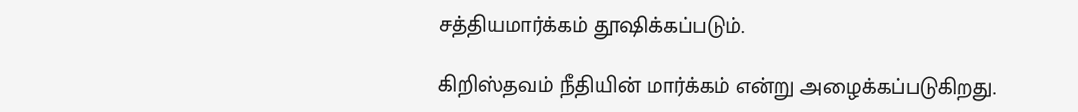சத்தியமார்க்கம் தூஷிக்கப்படும்.

கிறிஸ்தவம் நீதியின் மார்க்கம் என்று அழைக்கப்படுகிறது.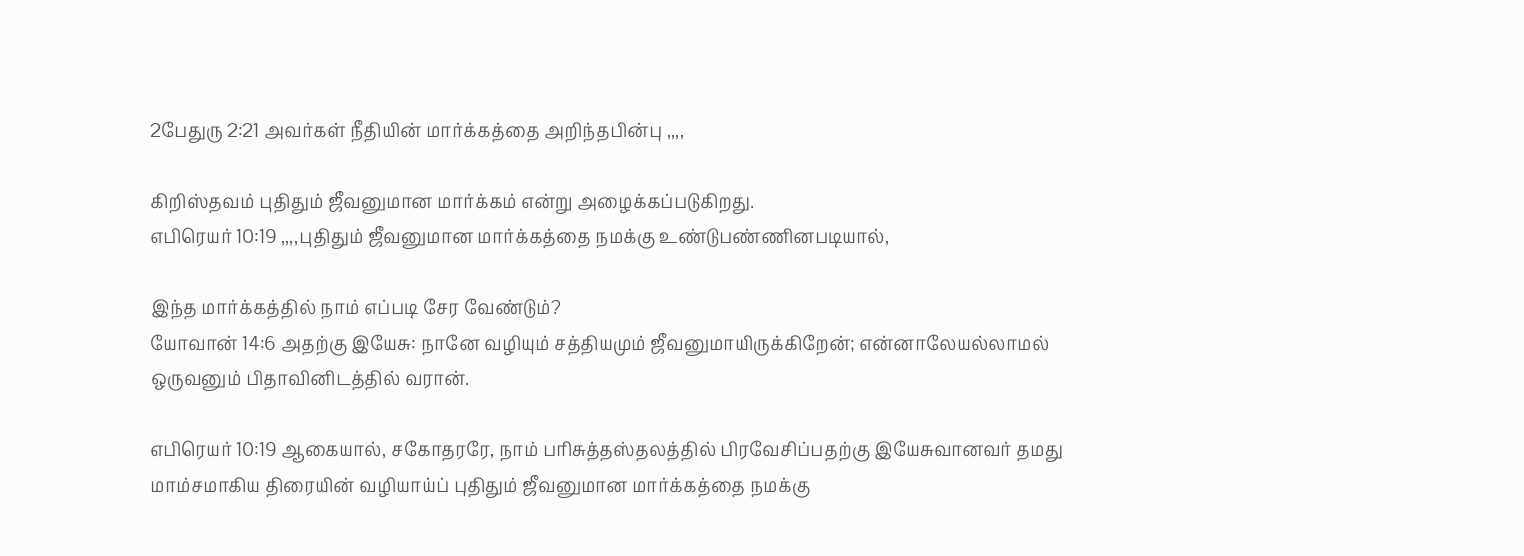2பேதுரு 2:21 அவர்கள் நீதியின் மார்க்கத்தை அறிந்தபின்பு ,,,,

கிறிஸ்தவம் புதிதும் ஜீவனுமான மார்க்கம் என்று அழைக்கப்படுகிறது.
எபிரெயர் 10:19 ,,,,புதிதும் ஜீவனுமான மார்க்கத்தை நமக்கு உண்டுபண்ணினபடியால்,

இந்த மார்க்கத்தில் நாம் எப்படி சேர வேண்டும்?
யோவான் 14:6 அதற்கு இயேசு: நானே வழியும் சத்தியமும் ஜீவனுமாயிருக்கிறேன்; என்னாலேயல்லாமல் ஒருவனும் பிதாவினிடத்தில் வரான்.

எபிரெயர் 10:19 ஆகையால், சகோதரரே, நாம் பரிசுத்தஸ்தலத்தில் பிரவேசிப்பதற்கு இயேசுவானவர் தமது மாம்சமாகிய திரையின் வழியாய்ப் புதிதும் ஜீவனுமான மார்க்கத்தை நமக்கு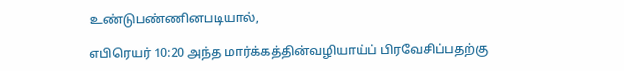உண்டுபண்ணினபடியால்,

எபிரெயர் 10:20 அந்த மார்க்கத்தின்வழியாய்ப் பிரவேசிப்பதற்கு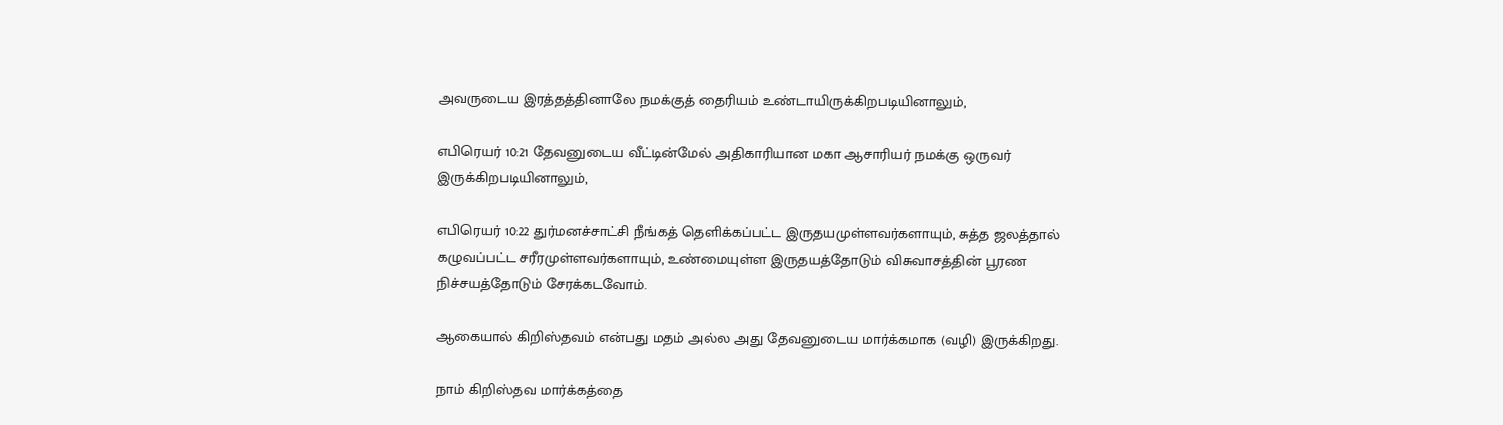அவருடைய இரத்தத்தினாலே நமக்குத் தைரியம் உண்டாயிருக்கிறபடியினாலும்,

எபிரெயர் 10:21 தேவனுடைய வீட்டின்மேல் அதிகாரியான மகா ஆசாரியர் நமக்கு ஒருவர் இருக்கிறபடியினாலும்,

எபிரெயர் 10:22 துர்மனச்சாட்சி நீங்கத் தெளிக்கப்பட்ட இருதயமுள்ளவர்களாயும், சுத்த ஜலத்தால் கழுவப்பட்ட சரீரமுள்ளவர்களாயும், உண்மையுள்ள இருதயத்தோடும் விசுவாசத்தின் பூரண நிச்சயத்தோடும் சேரக்கடவோம்.

ஆகையால் கிறிஸ்தவம் என்பது மதம் அல்ல அது தேவனுடைய மார்க்கமாக (வழி) இருக்கிறது.

நாம் கிறிஸ்தவ மார்க்கத்தை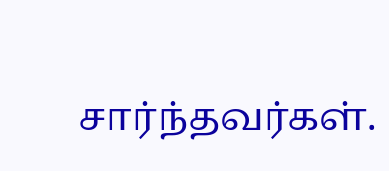சார்ந்தவர்கள்.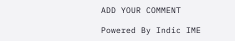ADD YOUR COMMENT

Powered By Indic IME